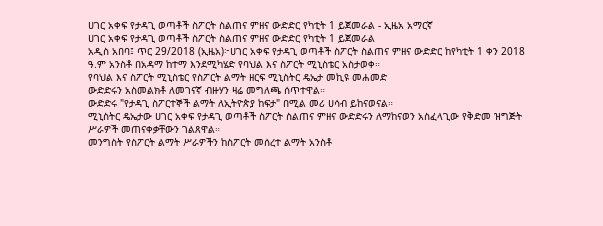ሀገር አቀፍ የታዳጊ ወጣቶች ስፖርት ስልጠና ምዘና ውድድር የካቲት 1 ይጀመራል - ኢዜአ አማርኛ
ሀገር አቀፍ የታዳጊ ወጣቶች ስፖርት ስልጠና ምዘና ውድድር የካቲት 1 ይጀመራል
አዲስ አበባ፤ ጥር 29/2018 (ኢዜአ)፦ሀገር አቀፍ የታዳጊ ወጣቶች ስፖርት ስልጠና ምዘና ውድድር ከየካቲት 1 ቀን 2018 ዓ.ም አንስቶ በአዳማ ከተማ እንደሚካሄድ የባህል እና ስፖርት ሚኒስቴር አስታወቀ።
የባህል እና ስፖርት ሚኒስቴር የስፖርት ልማት ዘርፍ ሚኒስትር ዴኤታ መኪዩ መሐመድ
ውድድሩን አስመልክቶ ለመገናኛ ብዙሃን ዛሬ መግለጫ ሰጥተዋል።
ውድድሩ "የታዳጊ ስፖርተኞች ልማት ለኢትዮጵያ ከፍታ" በሚል መሪ ሀሳብ ይከናወናል።
ሚኒስትር ዴኤታው ሀገር አቀፍ የታዳጊ ወጣቶች ስፖርት ስልጠና ምዘና ውድድሩን ለማከናወን አስፈላጊው የቅድመ ዝግጅት ሥራዎች መጠናቀቃቸውን ገልጸዋል።
መንግስት የስፖርት ልማት ሥራዎችን ከስፖርት መሰረተ ልማት አንስቶ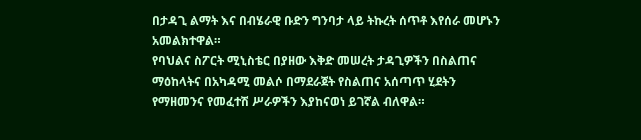በታዳጊ ልማት እና በብሄራዊ ቡድን ግንባታ ላይ ትኩረት ሰጥቶ እየሰራ መሆኑን አመልክተዋል።
የባህልና ስፖርት ሚኒስቴር በያዘው እቅድ መሠረት ታዳጊዎችን በስልጠና ማዕከላትና በአካዳሚ መልሶ በማደራጀት የስልጠና አሰጣጥ ሂደትን የማዘመንና የመፈተሽ ሥራዎችን እያከናወነ ይገኛል ብለዋል።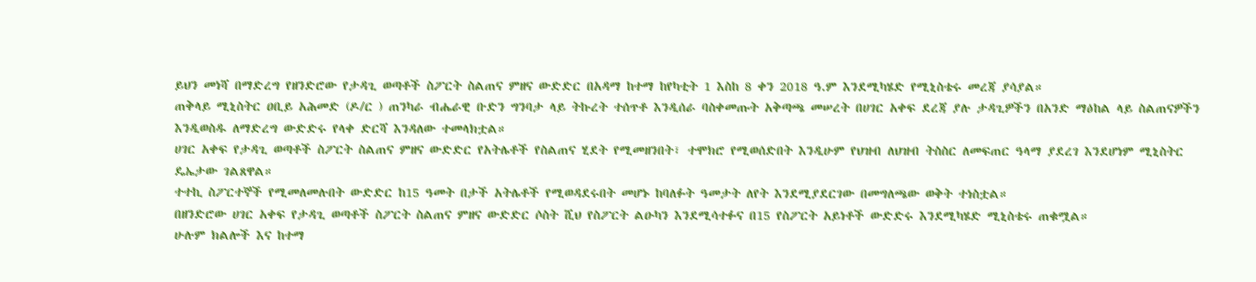ይህን መነሻ በማድረግ የዘንድሮው የታዳጊ ወጣቶች ስፖርት ስልጠና ምዘና ውድድር በአዳማ ከተማ ከየካቲት 1 እስከ 8 ቀን 2018 ዓ.ም እንደሚካሄድ የሚኒስቴሩ መረጃ ያሳያል።
ጠቅላይ ሚኒስትር ዐቢይ አሕመድ (ዶ/ር ) ጠንካራ ብሔራዊ ቡድን ግንባታ ላይ ትኩረት ተሰጥቶ እንዲሰራ ባስቀመጡት አቅጣጫ መሠረት በሀገር አቀፍ ደረጃ ያሉ ታዳጊዎችን በአንድ ማዕከል ላይ ስልጠናዎችን እንዲወስዱ ለማድረግ ውድድሩ የላቀ ድርሻ እንዳለው ተመላክቷል።
ሀገር አቀፍ የታዳጊ ወጣቶች ስፖርት ስልጠና ምዘና ውድድር የአትሌቶች የስልጠና ሂደት የሚመዘንበት፣ ተሞክሮ የሚወሰድበት እንዲሁም የህዝብ ለህዝብ ትስስር ለመፍጠር ዓላማ ያደረገ እንደሆነም ሚኒስትር ዴኤታው ገልጸዋል።
ተተኪ ስፖርተኞች የሚመለመሉበት ውድድር ከ15 ዓመት በታች አትሌቶች የሚወዳደሩበት መሆኑ ከባለፉት ዓመታት ለየት እንደሚያደርገው በመግለጫው ወቅት ተነስቷል።
በዘንድሮው ሀገር አቀፍ የታዳጊ ወጣቶች ስፖርት ስልጠና ምዘና ውድድር ሶስት ሺህ የስፖርት ልዑካን እንደሚሳተፉና በ15 የስፖርት አይነቶች ውድድሩ እንደሚካሄድ ሚኒስቴሩ ጠቁሟል።
ሁሉም ክልሎች እና ከተማ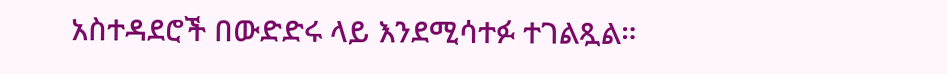አስተዳደሮች በውድድሩ ላይ እንደሚሳተፉ ተገልጿል።